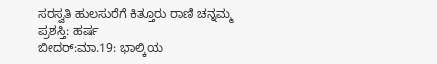ಸರಸ್ವತಿ ಹುಲಸುರೆಗೆ ಕಿತ್ತೂರು ರಾಣಿ ಚನ್ನಮ್ಮ ಪ್ರಶಸ್ತಿ: ಹರ್ಷ
ಬೀದರ್:ಮಾ.19: ಭಾಲ್ಕಿಯ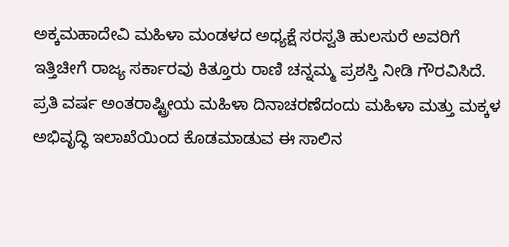ಅಕ್ಕಮಹಾದೇವಿ ಮಹಿಳಾ ಮಂಡಳದ ಅಧ್ಯಕ್ಷೆ ಸರಸ್ವತಿ ಹುಲಸುರೆ ಅವರಿಗೆ ಇತ್ತಿಚೀಗೆ ರಾಜ್ಯ ಸರ್ಕಾರವು ಕಿತ್ತೂರು ರಾಣಿ ಚನ್ನಮ್ಮ ಪ್ರಶಸ್ತಿ ನೀಡಿ ಗೌರವಿಸಿದೆ.
ಪ್ರತಿ ವರ್ಷ ಅಂತರಾಷ್ಟ್ರೀಯ ಮಹಿಳಾ ದಿನಾಚರಣೆದಂದು ಮಹಿಳಾ ಮತ್ತು ಮಕ್ಕಳ ಅಭಿವೃದ್ಧಿ ಇಲಾಖೆಯಿಂದ ಕೊಡಮಾಡುವ ಈ ಸಾಲಿನ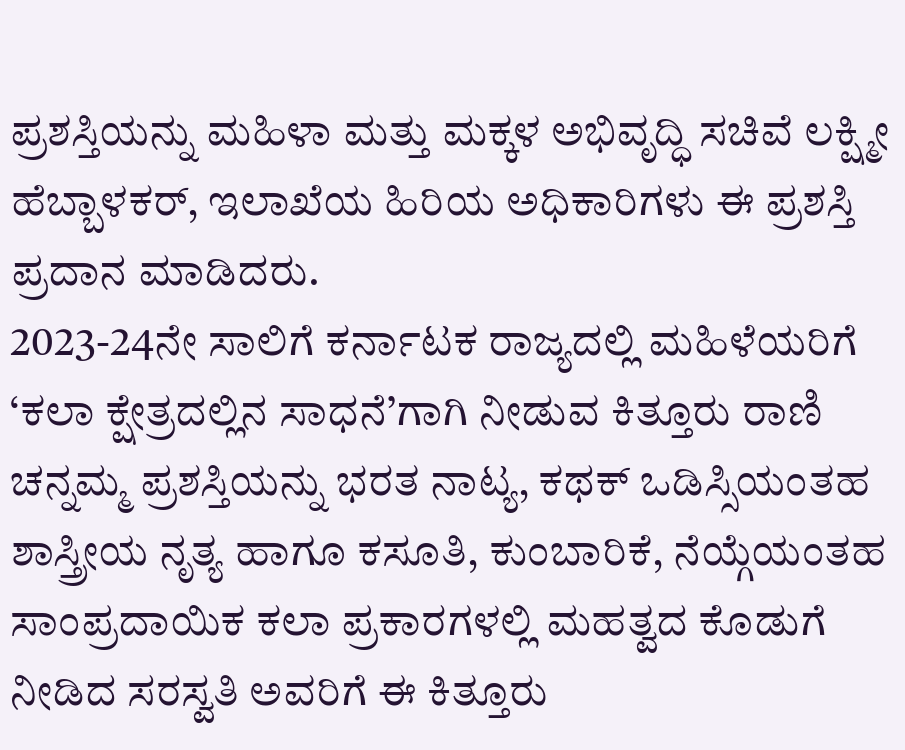ಪ್ರಶಸ್ತಿಯನ್ನು ಮಹಿಳಾ ಮತ್ತು ಮಕ್ಕಳ ಅಭಿವೃದ್ಧಿ ಸಚಿವೆ ಲಕ್ಷ್ಮೀ ಹೆಬ್ಬಾಳಕರ್, ಇಲಾಖೆಯ ಹಿರಿಯ ಅಧಿಕಾರಿಗಳು ಈ ಪ್ರಶಸ್ತಿ ಪ್ರದಾನ ಮಾಡಿದರು.
2023-24ನೇ ಸಾಲಿಗೆ ಕರ್ನಾಟಕ ರಾಜ್ಯದಲ್ಲಿ ಮಹಿಳೆಯರಿಗೆ ‘ಕಲಾ ಕ್ಷೇತ್ರದಲ್ಲಿನ ಸಾಧನೆ’ಗಾಗಿ ನೀಡುವ ಕಿತ್ತೂರು ರಾಣಿ ಚನ್ನಮ್ಮ ಪ್ರಶಸ್ತಿಯನ್ನು ಭರತ ನಾಟ್ಯ, ಕಥಕ್ ಒಡಿಸ್ಸಿಯಂತಹ ಶಾಸ್ತ್ರೀಯ ನೃತ್ಯ ಹಾಗೂ ಕಸೂತಿ, ಕುಂಬಾರಿಕೆ, ನೆಯ್ಗೆಯಂತಹ ಸಾಂಪ್ರದಾಯಿಕ ಕಲಾ ಪ್ರಕಾರಗಳಲ್ಲಿ ಮಹತ್ವದ ಕೊಡುಗೆ ನೀಡಿದ ಸರಸ್ವತಿ ಅವರಿಗೆ ಈ ಕಿತ್ತೂರು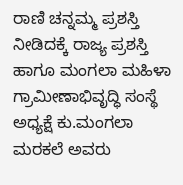ರಾಣಿ ಚನ್ನಮ್ಮ ಪ್ರಶಸ್ತಿ ನೀಡಿದಕ್ಕೆ ರಾಜ್ಯ ಪ್ರಶಸ್ತಿ ಹಾಗೂ ಮಂಗಲಾ ಮಹಿಳಾ ಗ್ರಾಮೀಣಾಭಿವೃದ್ಧಿ ಸಂಸ್ಥೆ ಅಧ್ಯಕ್ಷೆ ಕು.ಮಂಗಲಾ ಮರಕಲೆ ಅವರು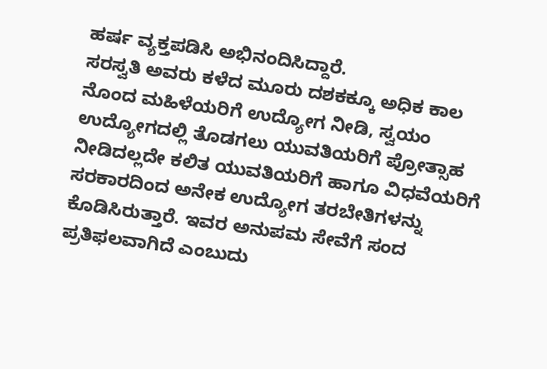ಹರ್ಷ ವ್ಯಕ್ತಪಡಿಸಿ ಅಭಿನಂದಿಸಿದ್ದಾರೆ.
ಸರಸ್ವತಿ ಅವರು ಕಳೆದ ಮೂರು ದಶಕಕ್ಕೂ ಅಧಿಕ ಕಾಲ ನೊಂದ ಮಹಿಳೆಯರಿಗೆ ಉದ್ಯೋಗ ನೀಡಿ, ಸ್ವಯಂ ಉದ್ಯೋಗದಲ್ಲಿ ತೊಡಗಲು ಯುವತಿಯರಿಗೆ ಪ್ರೋತ್ಸಾಹ ನೀಡಿದಲ್ಲದೇ ಕಲಿತ ಯುವತಿಯರಿಗೆ ಹಾಗೂ ವಿಧವೆಯರಿಗೆ ಸರಕಾರದಿಂದ ಅನೇಕ ಉದ್ಯೋಗ ತರಬೇತಿಗಳನ್ನು ಕೊಡಿಸಿರುತ್ತಾರೆ. ಇವರ ಅನುಪಮ ಸೇವೆಗೆ ಸಂದ ಪ್ರತಿಫಲವಾಗಿದೆ ಎಂಬುದು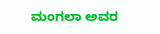ಮಂಗಲಾ ಅವರ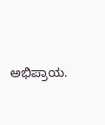ಅಭಿಪ್ರಾಯ.